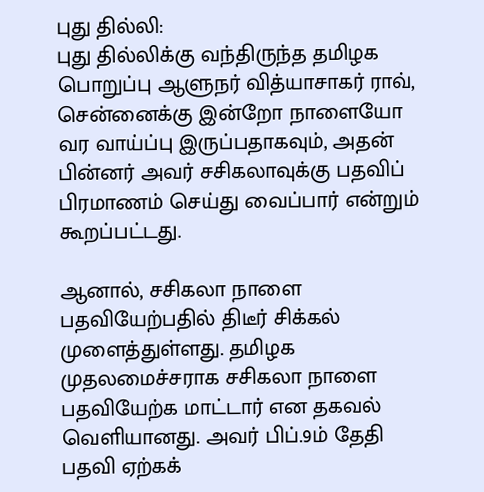புது தில்லி:
புது தில்லிக்கு வந்திருந்த தமிழக பொறுப்பு ஆளுநர் வித்யாசாகர் ராவ், சென்னைக்கு இன்றோ நாளையோ வர வாய்ப்பு இருப்பதாகவும், அதன் பின்னர் அவர் சசிகலாவுக்கு பதவிப் பிரமாணம் செய்து வைப்பார் என்றும் கூறப்பட்டது.

ஆனால், சசிகலா நாளை பதவியேற்பதில் திடீர் சிக்கல் முளைத்துள்ளது. தமிழக முதலமைச்சராக சசிகலா நாளை பதவியேற்க மாட்டார் என தகவல் வெளியானது. அவர் பிப்.9ம் தேதி பதவி ஏற்கக்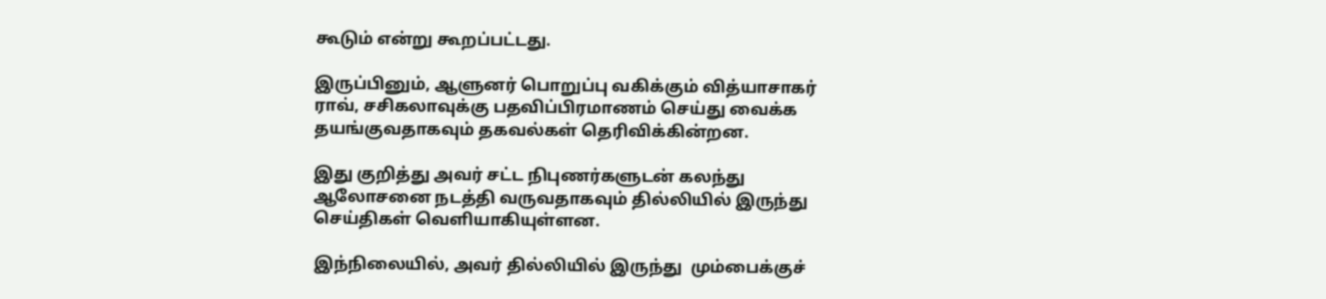கூடும் என்று கூறப்பட்டது.

இருப்பினும், ஆளுனர் பொறுப்பு வகிக்கும் வித்யாசாகர் ராவ், சசிகலாவுக்கு பதவிப்பிரமாணம் செய்து வைக்க தயங்குவதாகவும் தகவல்கள் தெரிவிக்கின்றன.

இது குறித்து அவர் சட்ட நிபுணர்களுடன் கலந்து ஆலோசனை நடத்தி வருவதாகவும் தில்லியில் இருந்து செய்திகள் வெளியாகியுள்ளன.

இந்நிலையில், அவர் தில்லியில் இருந்து  மும்பைக்குச்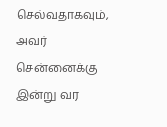செல்வதாகவும், அவர் சென்னைக்கு இன்று வர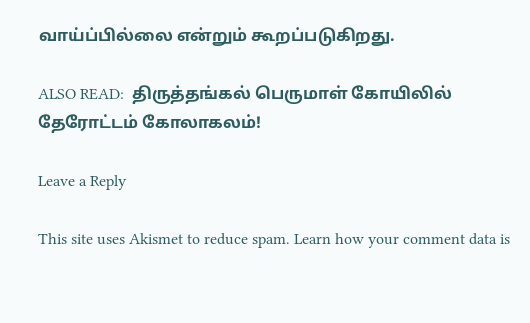வாய்ப்பில்லை என்றும் கூறப்படுகிறது.

ALSO READ:  திருத்தங்கல் பெருமாள் கோயிலில் தேரோட்டம் கோலாகலம்!

Leave a Reply

This site uses Akismet to reduce spam. Learn how your comment data is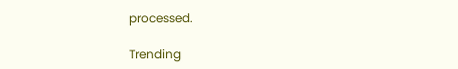processed.

Trending